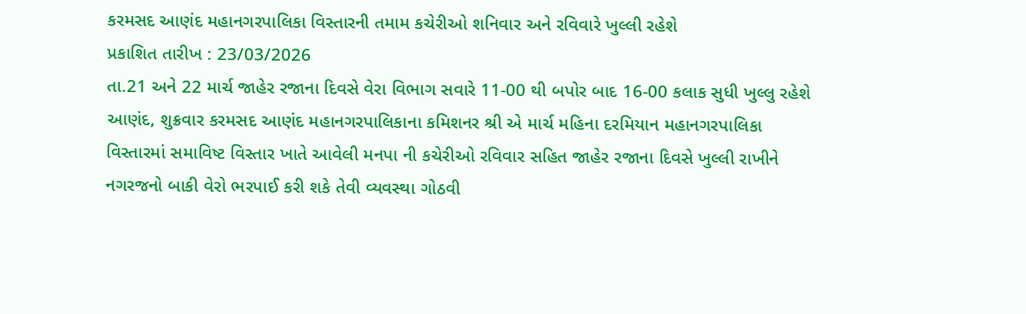કરમસદ આણંદ મહાનગરપાલિકા વિસ્તારની તમામ કચેરીઓ શનિવાર અને રવિવારે ખુલ્લી રહેશે
પ્રકાશિત તારીખ : 23/03/2026
તા.21 અને 22 માર્ચ જાહેર રજાના દિવસે વેરા વિભાગ સવારે 11-00 થી બપોર બાદ 16-00 કલાક સુધી ખુલ્લુ રહેશે
આણંદ, શુક્રવાર કરમસદ આણંદ મહાનગરપાલિકાના કમિશનર શ્રી એ માર્ચ મહિના દરમિયાન મહાનગરપાલિકા વિસ્તારમાં સમાવિષ્ટ વિસ્તાર ખાતે આવેલી મનપા ની કચેરીઓ રવિવાર સહિત જાહેર રજાના દિવસે ખુલ્લી રાખીને નગરજનો બાકી વેરો ભરપાઈ કરી શકે તેવી વ્યવસ્થા ગોઠવી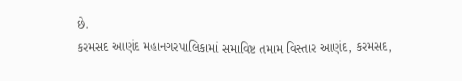છે.
કરમસદ આણંદ મહાનગરપાલિકામાં સમાવિષ્ટ તમામ વિસ્તાર આણંદ, કરમસદ,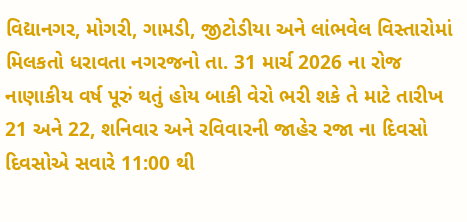વિદ્યાનગર, મોગરી, ગામડી, જીટોડીયા અને લાંભવેલ વિસ્તારોમાં મિલકતો ધરાવતા નગરજનો તા. 31 માર્ચ 2026 ના રોજ નાણાકીય વર્ષ પૂરું થતું હોય બાકી વેરો ભરી શકે તે માટે તારીખ 21 અને 22, શનિવાર અને રવિવારની જાહેર રજા ના દિવસો દિવસોએ સવારે 11:00 થી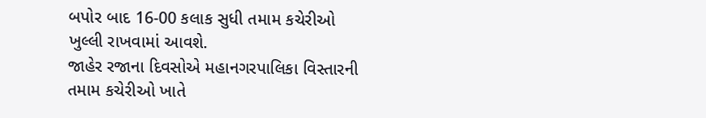બપોર બાદ 16-00 કલાક સુધી તમામ કચેરીઓ ખુલ્લી રાખવામાં આવશે.
જાહેર રજાના દિવસોએ મહાનગરપાલિકા વિસ્તારની તમામ કચેરીઓ ખાતે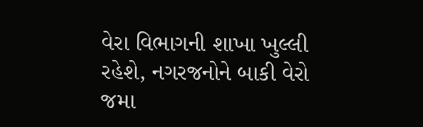વેરા વિભાગની શાખા ખુલ્લી રહેશે, નગરજનોને બાકી વેરો જમા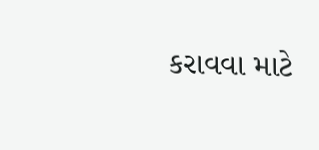કરાવવા માટે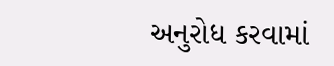અનુરોધ કરવામાં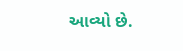આવ્યો છે.